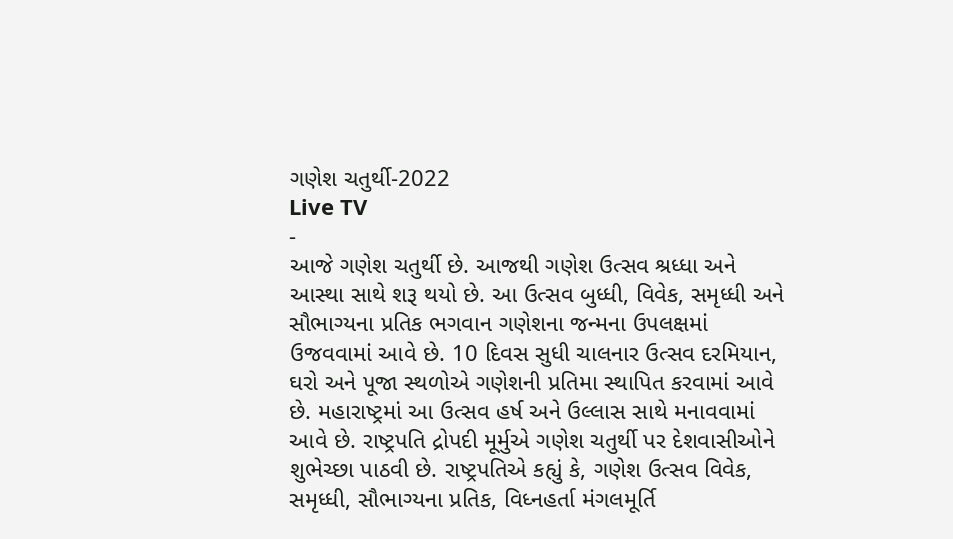ગણેશ ચતુર્થી-2022
Live TV
-
આજે ગણેશ ચતુર્થી છે. આજથી ગણેશ ઉત્સવ શ્રધ્ધા અને આસ્થા સાથે શરૂ થયો છે. આ ઉત્સવ બુધ્ધી, વિવેક, સમૃધ્ધી અને સૌભાગ્યના પ્રતિક ભગવાન ગણેશના જન્મના ઉપલક્ષમાં ઉજવવામાં આવે છે. 10 દિવસ સુધી ચાલનાર ઉત્સવ દરમિયાન, ઘરો અને પૂજા સ્થળોએ ગણેશની પ્રતિમા સ્થાપિત કરવામાં આવે છે. મહારાષ્ટ્રમાં આ ઉત્સવ હર્ષ અને ઉલ્લાસ સાથે મનાવવામાં આવે છે. રાષ્ટ્રપતિ દ્રોપદી મૂર્મુએ ગણેશ ચતુર્થી પર દેશવાસીઓને શુભેચ્છા પાઠવી છે. રાષ્ટ્રપતિએ કહ્યું કે, ગણેશ ઉત્સવ વિવેક, સમૃધ્ધી, સૌભાગ્યના પ્રતિક, વિધ્નહર્તા મંગલમૂર્તિ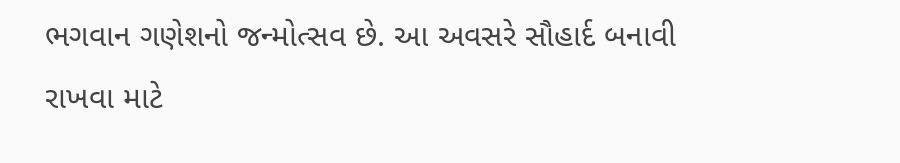ભગવાન ગણેશનો જન્મોત્સવ છે. આ અવસરે સૌહાર્દ બનાવી રાખવા માટે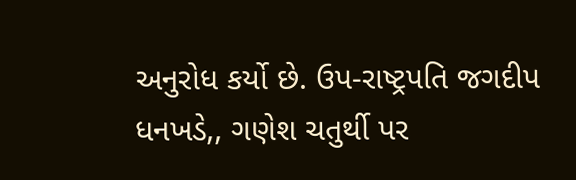અનુરોધ કર્યો છે. ઉપ-રાષ્ટ્રપતિ જગદીપ ધનખડે,, ગણેશ ચતુર્થી પર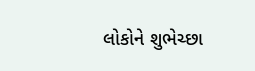લોકોને શુભેચ્છા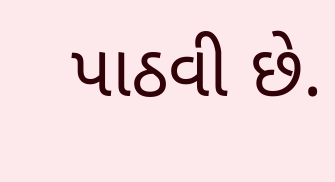પાઠવી છે.